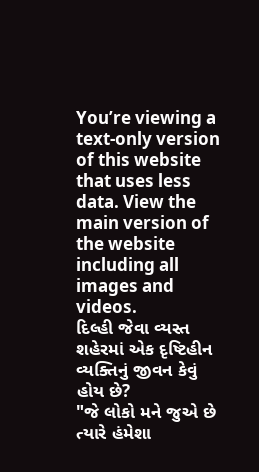You’re viewing a text-only version of this website that uses less data. View the main version of the website including all images and videos.
દિલ્હી જેવા વ્યસ્ત શહેરમાં એક દૃષ્ટિહીન વ્યક્તિનું જીવન કેવું હોય છે?
"જે લોકો મને જુએ છે ત્યારે હંમેશા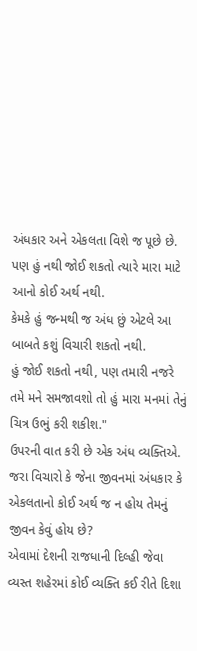અંધકાર અને એકલતા વિશે જ પૂછે છે.
પણ હું નથી જોઈ શકતો ત્યારે મારા માટે આનો કોઈ અર્થ નથી.
કેમકે હું જન્મથી જ અંધ છું એટલે આ બાબતે કશું વિચારી શકતો નથી.
હું જોઈ શકતો નથી, પણ તમારી નજરે તમે મને સમજાવશો તો હું મારા મનમાં તેનું ચિત્ર ઉભું કરી શકીશ."
ઉપરની વાત કરી છે એક અંધ વ્યક્તિએ.
જરા વિચારો કે જેના જીવનમાં અંધકાર કે એકલતાનો કોઈ અર્થ જ ન હોય તેમનું જીવન કેવું હોય છે?
એવામાં દેશની રાજધાની દિલ્હી જેવા વ્યસ્ત શહેરમાં કોઈ વ્યક્તિ કઈ રીતે દિશા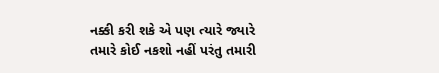નક્કી કરી શકે એ પણ ત્યારે જ્યારે તમારે કોઈ નકશો નહીં પરંતુ તમારી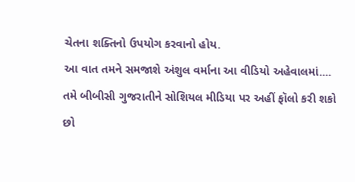ચેતના શક્તિનો ઉપયોગ કરવાનો હોય.
આ વાત તમને સમજાશે અંશુલ વર્માના આ વીડિયો અહેવાલમાં....
તમે બીબીસી ગુજરાતીને સોશિયલ મીડિયા પર અહીં ફૉલો કરી શકો છો